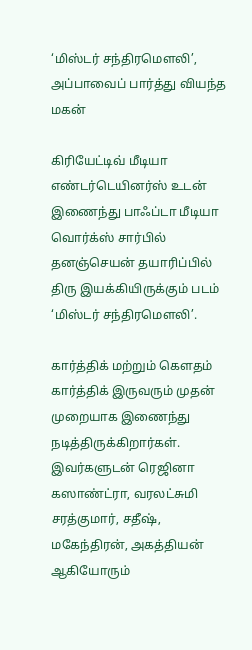‘மிஸ்டர் சந்திரமௌலி’, அப்பாவைப் பார்த்து வியந்த மகன்

கிரியேட்டிவ் மீடியா எண்டர்டெயினர்ஸ் உடன் இணைந்து பாஃப்டா மீடியா வொர்க்ஸ் சார்பில் தனஞ்செயன் தயாரிப்பில் திரு இயக்கியிருக்கும் படம் ‘மிஸ்டர் சந்திரமௌலி’.

கார்த்திக் மற்றும் கௌதம் கார்த்திக் இருவரும் முதன் முறையாக இணைந்து நடித்திருக்கிறார்கள். இவர்களுடன் ரெஜினா கஸாண்ட்ரா, வரலட்சுமி சரத்குமார், சதீஷ், மகேந்திரன், அகத்தியன் ஆகியோரும்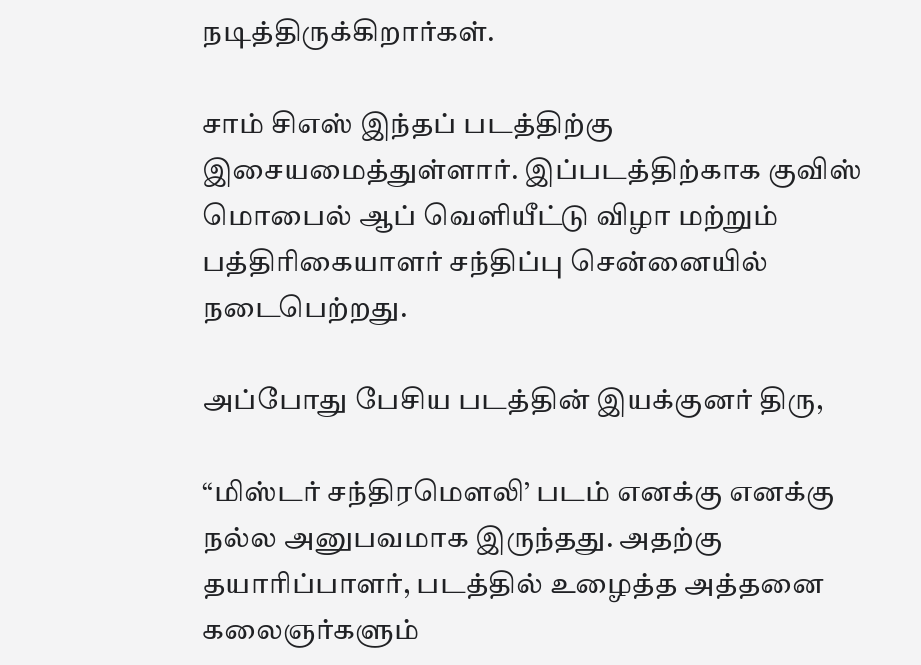நடித்திருக்கிறார்கள்.

சாம் சிஎஸ் இந்தப் படத்திற்கு இசையமைத்துள்ளார். இப்படத்திற்காக குவிஸ் மொபைல் ஆப் வெளியீட்டு விழா மற்றும் பத்திரிகையாளர் சந்திப்பு சென்னையில் நடைபெற்றது.

அப்போது பேசிய படத்தின் இயக்குனர் திரு,

“மிஸ்டர் சந்திரமௌலி’ படம் எனக்கு எனக்கு நல்ல அனுபவமாக இருந்தது. அதற்கு தயாரிப்பாளர், படத்தில் உழைத்த அத்தனை கலைஞர்களும்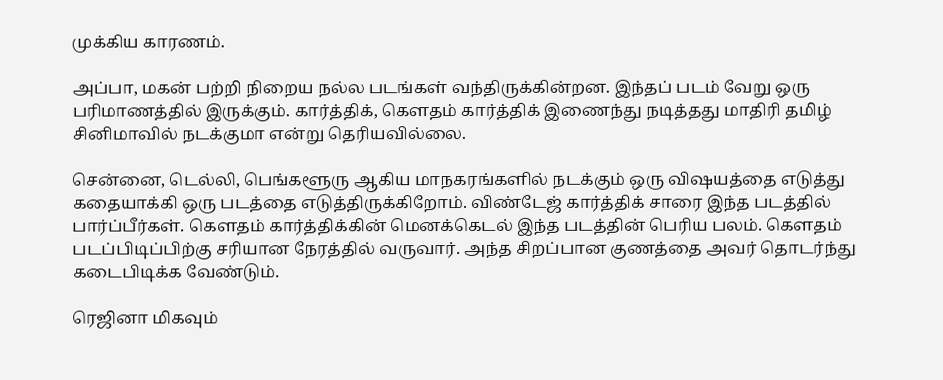முக்கிய காரணம்.

அப்பா, மகன் பற்றி நிறைய நல்ல படங்கள் வந்திருக்கின்றன. இந்தப் படம் வேறு ஒரு பரிமாணத்தில் இருக்கும். கார்த்திக், கௌதம் கார்த்திக் இணைந்து நடித்தது மாதிரி தமிழ் சினிமாவில் நடக்குமா என்று தெரியவில்லை.

சென்னை, டெல்லி, பெங்களூரு ஆகிய மாநகரங்களில் நடக்கும் ஒரு விஷயத்தை எடுத்து கதையாக்கி ஒரு படத்தை எடுத்திருக்கிறோம். விண்டேஜ் கார்த்திக் சாரை இந்த படத்தில் பார்ப்பீர்கள். கௌதம் கார்த்திக்கின் மெனக்கெடல் இந்த படத்தின் பெரிய பலம். கௌதம் படப்பிடிப்பிற்கு சரியான நேரத்தில் வருவார். அந்த சிறப்பான குணத்தை அவர் தொடர்ந்து கடைபிடிக்க வேண்டும்.

ரெஜினா மிகவும்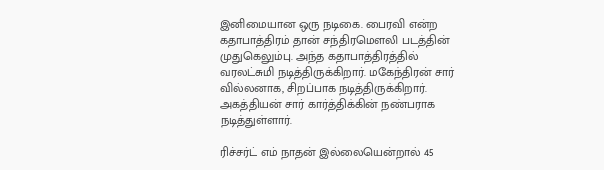இனிமையான ஒரு நடிகை. பைரவி என்ற கதாபாத்திரம் தான் சந்திரமௌலி படத்தின் முதுகெலும்பு. அந்த கதாபாத்திரத்தில் வரலட்சுமி நடித்திருக்கிறார். மகேந்திரன் சார் வில்லனாக, சிறப்பாக நடித்திருக்கிறார். அகத்தியன் சார் கார்த்திக்கின் நண்பராக நடித்துள்ளார்.

ரிச்சர்ட் எம் நாதன் இல்லையென்றால் 45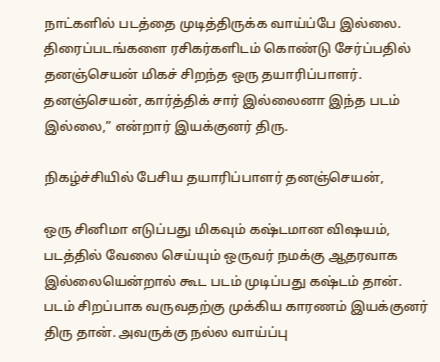நாட்களில் படத்தை முடித்திருக்க வாய்ப்பே இல்லை. திரைப்படங்களை ரசிகர்களிடம் கொண்டு சேர்ப்பதில் தனஞ்செயன் மிகச் சிறந்த ஒரு தயாரிப்பாளர். தனஞ்செயன், கார்த்திக் சார் இல்லைனா இந்த படம் இல்லை,” என்றார் இயக்குனர் திரு.

நிகழ்ச்சியில் பேசிய தயாரிப்பாளர் தனஞ்செயன்,

ஒரு சினிமா எடுப்பது மிகவும் கஷ்டமான விஷயம், படத்தில் வேலை செய்யும் ஒருவர் நமக்கு ஆதரவாக இல்லையென்றால் கூட படம் முடிப்பது கஷ்டம் தான். படம் சிறப்பாக வருவதற்கு முக்கிய காரணம் இயக்குனர் திரு தான். அவருக்கு நல்ல வாய்ப்பு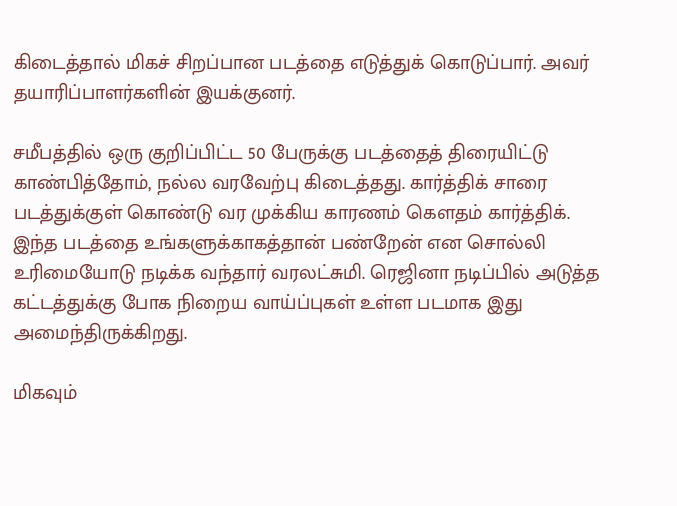கிடைத்தால் மிகச் சிறப்பான படத்தை எடுத்துக் கொடுப்பார். அவர் தயாரிப்பாளர்களின் இயக்குனர்.

சமீபத்தில் ஒரு குறிப்பிட்ட 50 பேருக்கு படத்தைத் திரையிட்டு காண்பித்தோம், நல்ல வரவேற்பு கிடைத்தது. கார்த்திக் சாரை படத்துக்குள் கொண்டு வர முக்கிய காரணம் கௌதம் கார்த்திக். இந்த படத்தை உங்களுக்காகத்தான் பண்றேன் என சொல்லி உரிமையோடு நடிக்க வந்தார் வரலட்சுமி. ரெஜினா நடிப்பில் அடுத்த கட்டத்துக்கு போக நிறைய வாய்ப்புகள் உள்ள படமாக இது அமைந்திருக்கிறது.

மிகவும்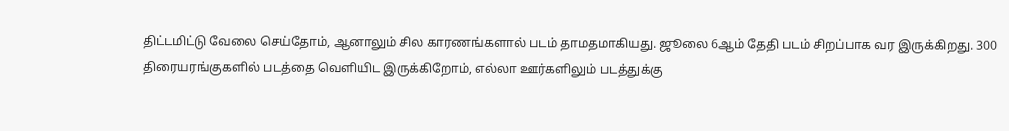திட்டமிட்டு வேலை செய்தோம், ஆனாலும் சில காரணங்களால் படம் தாமதமாகியது. ஜூலை 6ஆம் தேதி படம் சிறப்பாக வர இருக்கிறது. 300 திரையரங்குகளில் படத்தை வெளியிட இருக்கிறோம், எல்லா ஊர்களிலும் படத்துக்கு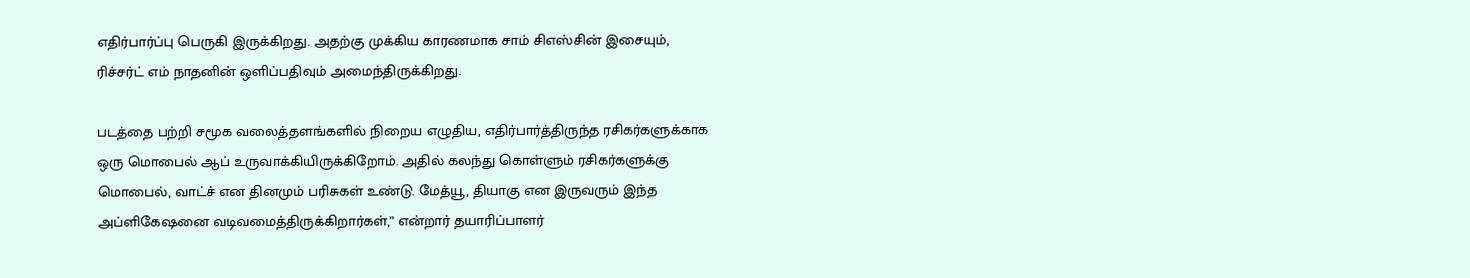எதிர்பார்ப்பு பெருகி இருக்கிறது. அதற்கு முக்கிய காரணமாக சாம் சிஎஸ்சின் இசையும், ரிச்சர்ட் எம் நாதனின் ஒளிப்பதிவும் அமைந்திருக்கிறது.

படத்தை பற்றி சமூக வலைத்தளங்களில் நிறைய எழுதிய, எதிர்பார்த்திருந்த ரசிகர்களுக்காக ஒரு மொபைல் ஆப் உருவாக்கியிருக்கிறோம். அதில் கலந்து கொள்ளும் ரசிகர்களுக்கு மொபைல், வாட்ச் என தினமும் பரிசுகள் உண்டு. மேத்யூ, தியாகு என இருவரும் இந்த அப்ளிகேஷனை வடிவமைத்திருக்கிறார்கள்,” என்றார் தயாரிப்பாளர்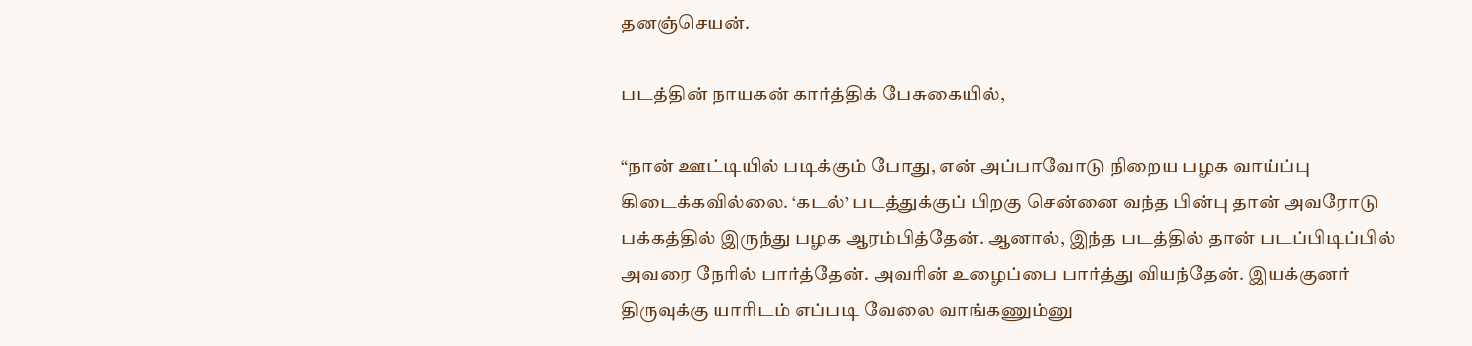தனஞ்செயன்.

படத்தின் நாயகன் கார்த்திக் பேசுகையில்,

“நான் ஊட்டியில் படிக்கும் போது, என் அப்பாவோடு நிறைய பழக வாய்ப்பு கிடைக்கவில்லை. ‘கடல்’ படத்துக்குப் பிறகு சென்னை வந்த பின்பு தான் அவரோடு பக்கத்தில் இருந்து பழக ஆரம்பித்தேன். ஆனால், இந்த படத்தில் தான் படப்பிடிப்பில் அவரை நேரில் பார்த்தேன். அவரின் உழைப்பை பார்த்து வியந்தேன். இயக்குனர் திருவுக்கு யாரிடம் எப்படி வேலை வாங்கணும்னு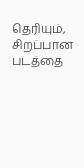தெரியும், சிறப்பான படத்தை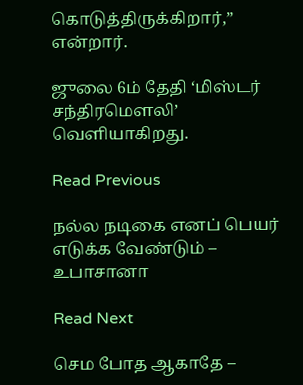கொடுத்திருக்கிறார்,” என்றார்.

ஜுலை 6ம் தேதி ‘மிஸ்டர் சந்திரமௌலி’ வெளியாகிறது.

Read Previous

நல்ல நடிகை எனப் பெயர் எடுக்க வேண்டும் – உபாசானா

Read Next

செம போத ஆகாதே –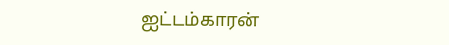ஐட்டம்காரன்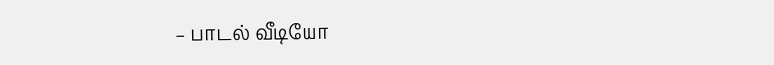– பாடல் வீடியோ